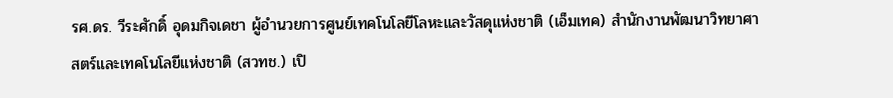รศ.ดร. วีระศักดิ์ อุดมกิจเดชา ผู้อำนวยการศูนย์เทคโนโลยีโลหะและวัสดุแห่งชาติ (เอ็มเทค) สำนักงานพัฒนาวิทยาศาสตร์และเทคโนโลยีแห่งชาติ (สวทช.) เปิ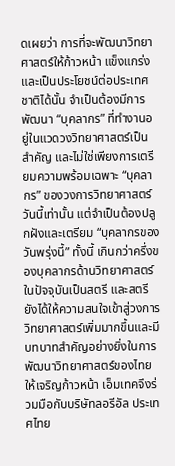ดเผยว่า การที่จะพัฒนาวิทยาศาสตร์ให้ก้าวหน้า แข็งแกร่งและเป็นประโยชน์ต่อประเทศชาติได้นั้น จำเป็นต้องมีการพัฒนา “บุคลากร” ที่ทำงานอยู่ในแวดวงวิทยาศาสตร์เป็นสำคัญ และไม่ใช่เพียงการเตรียมความพร้อมเฉพาะ “บุคลากร” ของวงการวิทยาศาสตร์วันนี้เท่านั้น แต่จำเป็นต้องปลูกฝังและเตรียม “บุคลากรของวันพรุ่งนี้” ทั้งนี้ เกินกว่าครึ่งของบุคลากรด้านวิทยาศาสตร์ในปัจจุบันเป็นสตรี และสตรียังได้ให้ความสนใจเข้าสู่วงการวิทยาศาสตร์เพิ่มมากขึ้นและมีบทบาทสำคัญอย่างยิ่งในการพัฒนาวิทยาศาสตร์ของไทยให้เจริญก้าวหน้า เอ็มเทคจึงร่วมมือกับบริษัทลอรีอัล ประเทศไทย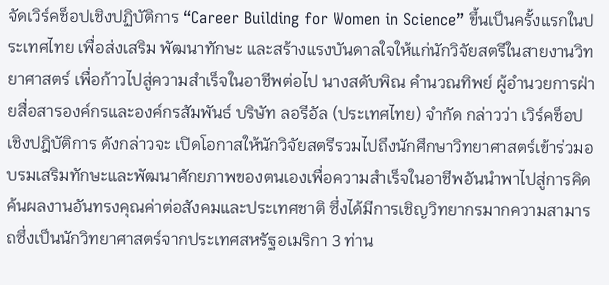จัดเวิร์คช็อปเชิงปฏิบัติการ “Career Building for Women in Science” ขึ้นเป็นครั้งแรกในประเทศไทย เพื่อส่งเสริม พัฒนาทักษะ และสร้างแรงบันดาลใจให้แก่นักวิจัยสตรีในสายงานวิทยาศาสตร์ เพื่อก้าวไปสู่ความสำเร็จในอาชีพต่อไป นางสดับพิณ คำนวณทิพย์ ผู้อำนวยการฝ่ายสื่อสารองค์กรและองค์กรสัมพันธ์ บริษัท ลอรีอัล (ประเทศไทย) จำกัด กล่าวว่า เวิร์คช็อปเชิงปฎิบัติการ ดังกล่าวจะ เปิดโอกาสให้นักวิจัยสตรีรวมไปถึงนักศึกษาวิทยาศาสตร์เข้าร่วมอบรมเสริมทักษะและพัฒนาศักยภาพของตนเองเพื่อความสำเร็จในอาชีพอันนำพาไปสู่การคิดค้นผลงานอันทรงคุณค่าต่อสังคมและประเทศชาติ ซึ่งได้มีการเชิญวิทยากรมากความสามารถซึ่งเป็นนักวิทยาศาสตร์จากประเทศสหรัฐอเมริกา 3 ท่าน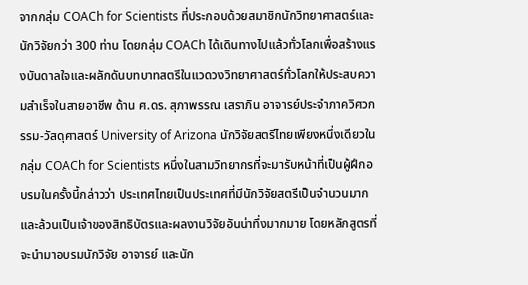จากกลุ่ม COACh for Scientists ที่ประกอบด้วยสมาชิกนักวิทยาศาสตร์และนักวิจัยกว่า 300 ท่าน โดยกลุ่ม COACh ได้เดินทางไปแล้วทั่วโลกเพื่อสร้างแรงบันดาลใจและผลักดันบทบาทสตรีในแวดวงวิทยาศาสตร์ทั่วโลกให้ประสบความสำเร็จในสายอาชีพ ด้าน ศ.ดร. สุภาพรรณ เสราภิน อาจารย์ประจำภาควิศวกรรม-วัสดุศาสตร์ University of Arizona นักวิจัยสตรีไทยเพียงหนึ่งเดียวในกลุ่ม COACh for Scientists หนึ่งในสามวิทยากรที่จะมารับหน้าที่เป็นผู้ฝึกอบรมในครั้งนี้กล่าวว่า ประเทศไทยเป็นประเทศที่มีนักวิจัยสตรีเป็นจำนวนมาก และล้วนเป็นเจ้าของสิทธิบัตรและผลงานวิจัยอันน่าทึ่งมากมาย โดยหลักสูตรที่จะนำมาอบรมนักวิจัย อาจารย์ และนัก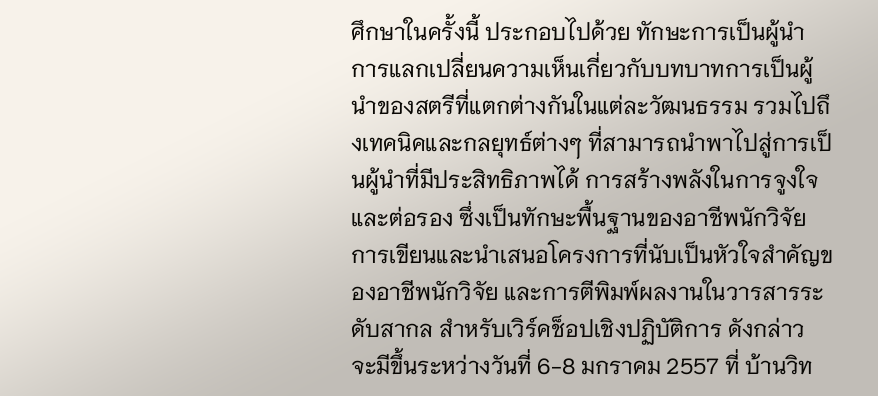ศึกษาในครั้งนี้ ประกอบไปด้วย ทักษะการเป็นผู้นำ การแลกเปลี่ยนความเห็นเกี่ยวกับบทบาทการเป็นผู้นำของสตรีที่แตกต่างกันในแต่ละวัฒนธรรม รวมไปถึงเทคนิคและกลยุทธ์ต่างๆ ที่สามารถนำพาไปสู่การเป็นผู้นำที่มีประสิทธิภาพได้ การสร้างพลังในการจูงใจและต่อรอง ซึ่งเป็นทักษะพื้นฐานของอาชีพนักวิจัย การเขียนและนำเสนอโครงการที่นับเป็นหัวใจสำคัญของอาชีพนักวิจัย และการตีพิมพ์ผลงานในวารสารระดับสากล สำหรับเวิร์คช็อปเชิงปฏิบัติการ ดังกล่าว จะมีขึ้นระหว่างวันที่ 6-8 มกราคม 2557 ที่ บ้านวิท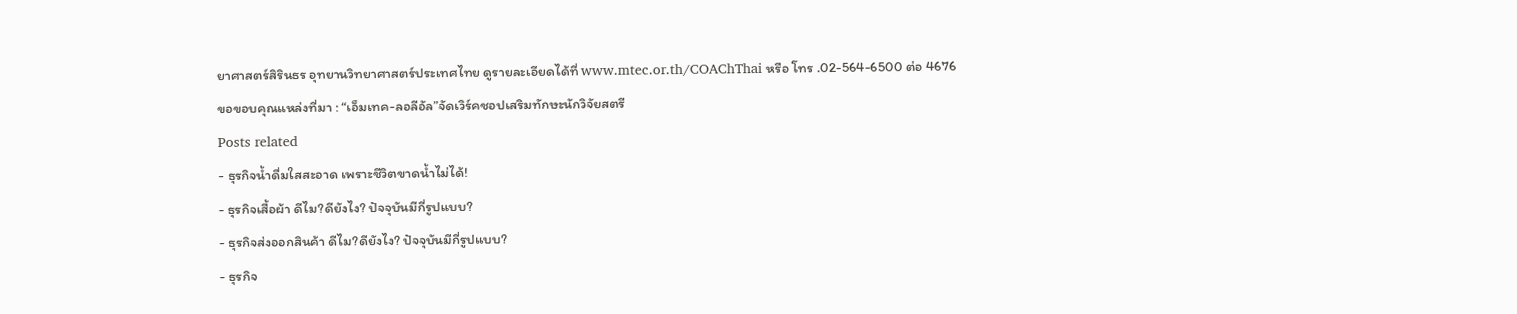ยาศาสตร์สิรินธร อุทยานวิทยาศาสตร์ประเทศไทย ดูรายละเอียดได้ที่ www.mtec.or.th/COAChThai หรือ โทร .02-564-6500 ต่อ 4676
ขอขอบคุณแหล่งที่มา : “เอ็มเทค-ลอลีอัล”จัดเวิร์คชอปเสริมทักษะนักวิจัยสตรี
Posts related
- ธุรกิจน้ำดื่มใสสะอาด เพราะชีวิตขาดน้ำไม่ได้!
- ธุรกิจเสื้อผ้า ดีไม?ดียังไง? ปัจจุบันมีกี่รูปแบบ?
- ธุรกิจส่งออกสินค้า ดีไม?ดียังไง? ปัจจุบันมีกี่รูปแบบ?
- ธุรกิจ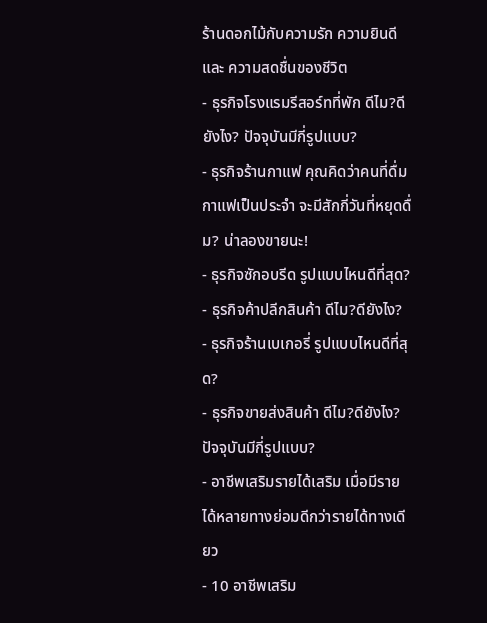ร้านดอกไม้กับความรัก ความยินดี และ ความสดชื่นของชีวิต
- ธุรกิจโรงแรมรีสอร์ทที่พัก ดีไม?ดียังไง? ปัจจุบันมีกี่รูปแบบ?
- ธุรกิจร้านกาแฟ คุณคิดว่าคนที่ดื่มกาแฟเป็นประจำ จะมีสักกี่วันที่หยุดดื่ม? น่าลองขายนะ!
- ธุรกิจซักอบรีด รูปแบบไหนดีที่สุด?
- ธุรกิจค้าปลีกสินค้า ดีไม?ดียังไง?
- ธุรกิจร้านเบเกอรี่ รูปแบบไหนดีที่สุด?
- ธุรกิจขายส่งสินค้า ดีไม?ดียังไง? ปัจจุบันมีกี่รูปแบบ?
- อาชีพเสริมรายได้เสริม เมื่อมีรายได้หลายทางย่อมดีกว่ารายได้ทางเดียว
- 10 อาชีพเสริม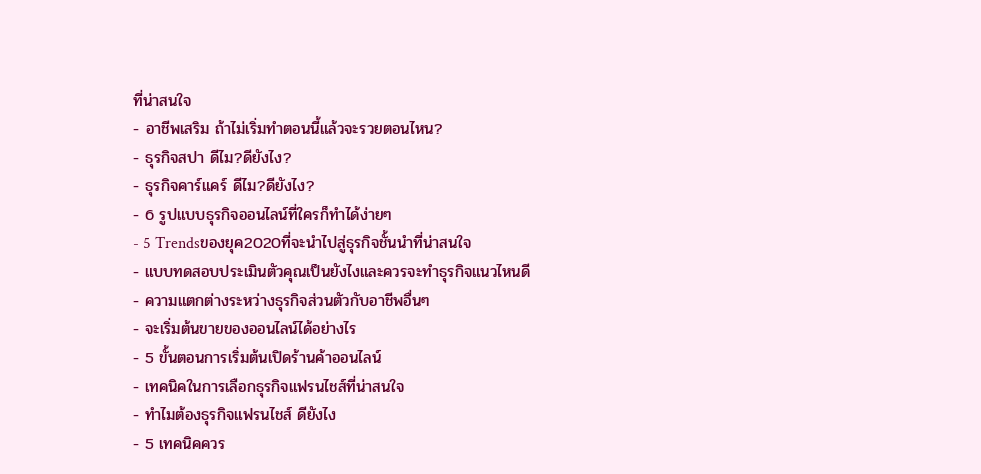ที่น่าสนใจ
- อาชีพเสริม ถ้าไม่เริ่มทำตอนนี้แล้วจะรวยตอนไหน?
- ธุรกิจสปา ดีไม?ดียังไง?
- ธุรกิจคาร์แคร์ ดีไม?ดียังไง?
- 6 รูปแบบธุรกิจออนไลน์ที่ใครก็ทำได้ง่ายๆ
- 5 Trendsของยุค2020ที่จะนำไปสู่ธุรกิจชั้นนำที่น่าสนใจ
- แบบทดสอบประเมินตัวคุณเป็นยังไงและควรจะทำธุรกิจแนวไหนดี
- ความแตกต่างระหว่างธุรกิจส่วนตัวกับอาชีพอื่นๆ
- จะเริ่มต้นขายของออนไลน์ได้อย่างไร
- 5 ขั้นตอนการเริ่มต้นเปิดร้านค้าออนไลน์
- เทคนิคในการเลือกธุรกิจแฟรนไชส์ที่น่าสนใจ
- ทำไมต้องธุรกิจแฟรนไชส์ ดียังไง
- 5 เทคนิคควร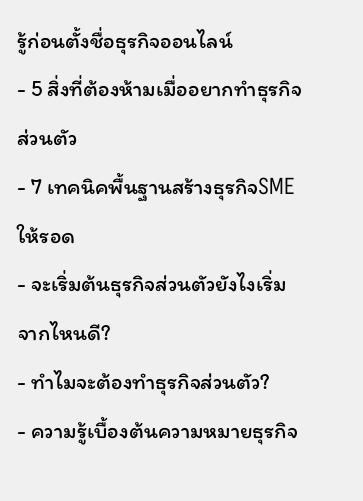รู้ก่อนตั้งชื่อธุรกิจออนไลน์
- 5 สิ่งที่ต้องห้ามเมื่ออยากทำธุรกิจส่วนตัว
- 7 เทคนิคพื้นฐานสร้างธุรกิจSMEให้รอด
- จะเริ่มต้นธุรกิจส่วนตัวยังไงเริ่มจากไหนดี?
- ทำไมจะต้องทำธุรกิจส่วนตัว?
- ความรู้เบื้องต้นความหมายธุรกิจ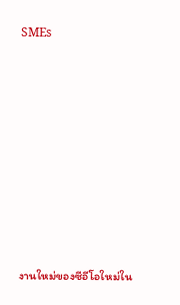SMEs















งานใหม่ของซีอีโอใหม่ใน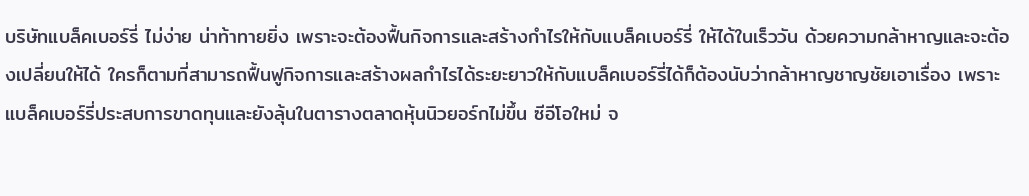บริษัทแบล็คเบอร์รี่ ไม่ง่าย น่าท้าทายยิ่ง เพราะจะต้องฟื้นกิจการและสร้างกำไรให้กับแบล็คเบอร์รี่ ให้ได้ในเร็ววัน ด้วยความกล้าหาญและจะต้องเปลี่ยนให้ได้ ใครก็ตามที่สามารถฟื้นฟูกิจการและสร้างผลกำไรได้ระยะยาวให้กับแบล็คเบอร์รี่ได้ก็ต้องนับว่ากล้าหาญชาญชัยเอาเรื่อง เพราะแบล็คเบอร์รี่ประสบการขาดทุนและยังลุ้นในตารางตลาดหุ้นนิวยอร์กไม่ขึ้น ซีอีโอใหม่ จ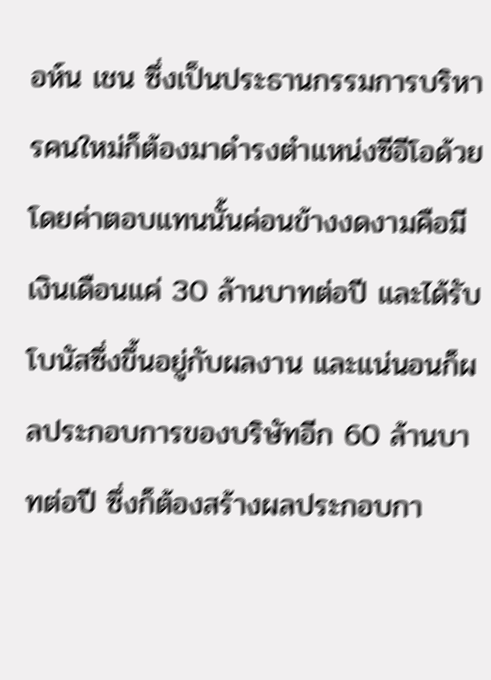อห์น เชน ซึ่งเป็นประธานกรรมการบริหารคนใหม่ก็ต้องมาดำรงตำแหน่งซีอีโอด้วย โดยค่าตอบแทนนั้นค่อนข้างงดงามคือมีเงินเดือนแค่ 30 ล้านบาทต่อปี และได้รับโบนัสซึ่งขึ้นอยู่กับผลงาน และแน่นอนก็ผลประกอบการของบริษัทอีก 60 ล้านบาทต่อปี ซึ่งก็ต้องสร้างผลประกอบกา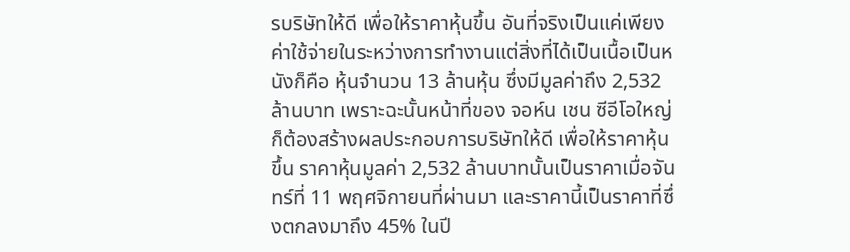รบริษัทให้ดี เพื่อให้ราคาหุ้นขึ้น อันที่จริงเป็นแค่เพียงค่าใช้จ่ายในระหว่างการทำงานแต่สิ่งที่ได้เป็นเนื้อเป็นหนังก็คือ หุ้นจำนวน 13 ล้านหุ้น ซึ่งมีมูลค่าถึง 2,532 ล้านบาท เพราะฉะนั้นหน้าที่ของ จอห์น เชน ซีอีโอใหญ่ ก็ต้องสร้างผลประกอบการบริษัทให้ดี เพื่อให้ราคาหุ้นขึ้น ราคาหุ้นมูลค่า 2,532 ล้านบาทนั้นเป็นราคาเมื่อจันทร์ที่ 11 พฤศจิกายนที่ผ่านมา และราคานี้เป็นราคาที่ซึ่งตกลงมาถึง 45% ในปี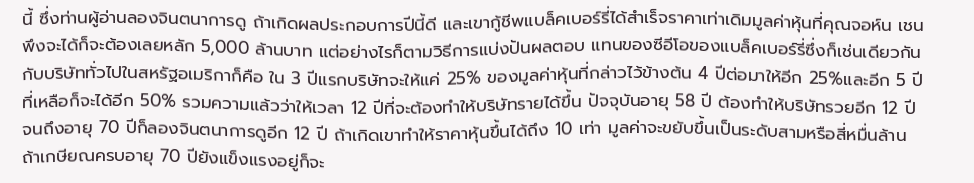นี้ ซึ่งท่านผู้อ่านลองจินตนาการดู ถ้าเกิดผลประกอบการปีนี้ดี และเขากู้ชีพแบล็คเบอร์รี่ได้สำเร็จราคาเท่าเดิมมูลค่าหุ้นที่คุณจอห์น เชน พึงจะได้ก็จะต้องเลยหลัก 5,000 ล้านบาท แต่อย่างไรก็ตามวิธีการแบ่งปันผลตอบ แทนของซีอีโอของแบล็คเบอร์รี่ซึ่งก็เช่นเดียวกันกับบริษัททั่วไปในสหรัฐอเมริกาก็คือ ใน 3 ปีแรกบริษัทจะให้แค่ 25% ของมูลค่าหุ้นที่กล่าวไว้ข้างต้น 4 ปีต่อมาให้อีก 25%และอีก 5 ปีที่เหลือก็จะได้อีก 50% รวมความแล้วว่าให้เวลา 12 ปีที่จะต้องทำให้บริษัทรายได้ขึ้น ปัจจุบันอายุ 58 ปี ต้องทำให้บริษัทรวยอีก 12 ปี จนถึงอายุ 70 ปีก็ลองจินตนาการดูอีก 12 ปี ถ้าเกิดเขาทำให้ราคาหุ้นขึ้นได้ถึง 10 เท่า มูลค่าจะขยับขึ้นเป็นระดับสามหรือสี่หมื่นล้าน ถ้าเกษียณครบอายุ 70 ปียังแข็งแรงอยู่ก็จะ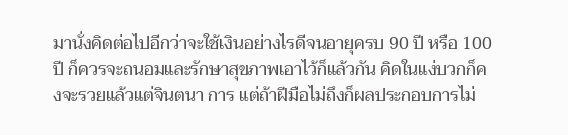มานั่งคิดต่อไปอีกว่าจะใช้เงินอย่างไรดีจนอายุครบ 90 ปี หรือ 100 ปี ก็ควรจะถนอมและรักษาสุขภาพเอาไว้ก็แล้วกัน คิดในแง่บวกก็คงจะรวยแล้วแต่จินตนา การ แต่ถ้าฝีมือไม่ถึงก็ผลประกอบการไม่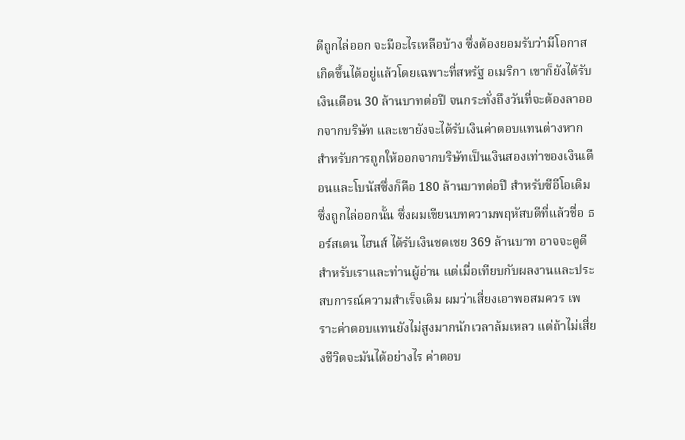ดีถูกไล่ออก จะมีอะไรเหลือบ้าง ซึ่งต้องยอมรับว่ามีโอกาสเกิดขึ้นได้อยู่แล้วโดยเฉพาะที่สหรัฐ อเมริกา เขาก็ยังได้รับเงินเดือน 30 ล้านบาทต่อปี จนกระทั่งถึงวันที่จะต้องลาออกจากบริษัท และเขายังจะได้รับเงินค่าตอบแทนต่างหากสำหรับการถูกให้ออกจากบริษัทเป็นเงินสองเท่าของเงินเดือนและโบนัสซึ่งก็คือ 180 ล้านบาทต่อปี สำหรับซีอีโอเดิมซึ่งถูกไล่ออกนั้น ซึ่งผมเขียนบทความพฤหัสบดีที่แล้วชื่อ ธอร์สเตน ไฮนส์ ได้รับเงินชดเชย 369 ล้านบาท อาจจะดูดีสำหรับเราและท่านผู้อ่าน แต่เมื่อเทียบกับผลงานและประสบการณ์ความสำเร็จเดิม ผมว่าเสี่ยงเอาพอสมควร เพราะค่าตอบแทนยังไม่สูงมากนักเวลาล้มเหลว แต่ถ้าไม่เสี่ยงชีวิตจะมันได้อย่างไร ค่าตอบ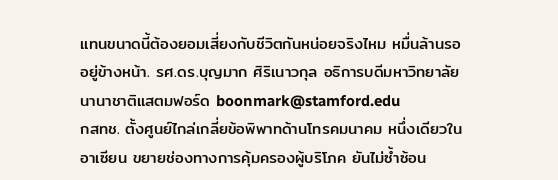แทนขนาดนี้ต้องยอมเสี่ยงกับชีวิตกันหน่อยจริงไหม หมื่นล้านรออยู่ข้างหน้า. รศ.ดร.บุญมาก ศิริเนาวกุล อธิการบดีมหาวิทยาลัยนานาชาติแสตมฟอร์ด boonmark@stamford.edu
กสทช. ตั้งศูนย์ไกล่เกลี่ยข้อพิพาทด้านโทรคมนาคม หนึ่งเดียวในอาเซียน ขยายช่องทางการคุ้มครองผู้บริโภค ยันไม่ซ้ำซ้อน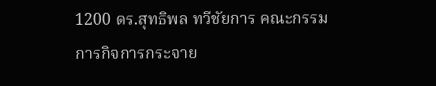1200 ดร.สุทธิพล ทวีชัยการ คณะกรรมการกิจการกระจาย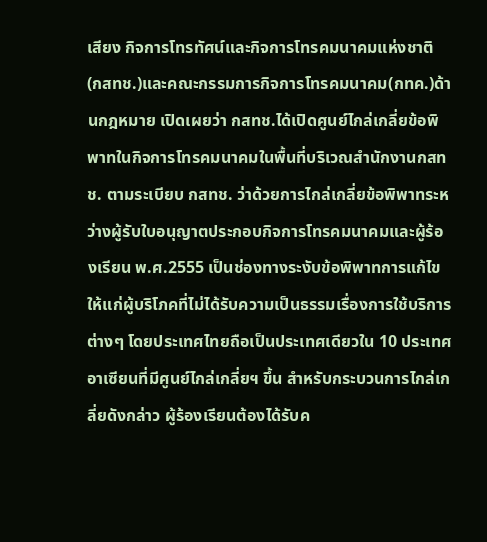เสียง กิจการโทรทัศน์และกิจการโทรคมนาคมแห่งชาติ (กสทช.)และคณะกรรมการกิจการโทรคมนาคม(กทค.)ด้านกฎหมาย เปิดเผยว่า กสทช.ได้เปิดศูนย์ไกล่เกลี่ยข้อพิพาทในกิจการโทรคมนาคมในพื้นที่บริเวณสำนักงานกสทช. ตามระเบียบ กสทช. ว่าด้วยการไกล่เกลี่ยข้อพิพาทระหว่างผู้รับใบอนุญาตประกอบกิจการโทรคมนาคมและผู้ร้องเรียน พ.ศ.2555 เป็นช่องทางระงับข้อพิพาทการแก้ไขให้แก่ผู้บริโภคที่ไม่ได้รับความเป็นธรรมเรื่องการใช้บริการต่างๆ โดยประเทศไทยถือเป็นประเทศเดียวใน 10 ประเทศอาเซียนที่มีศูนย์ไกล่เกลี่ยฯ ขึ้น สำหรับกระบวนการไกล่เกลี่ยดังกล่าว ผู้ร้องเรียนต้องได้รับค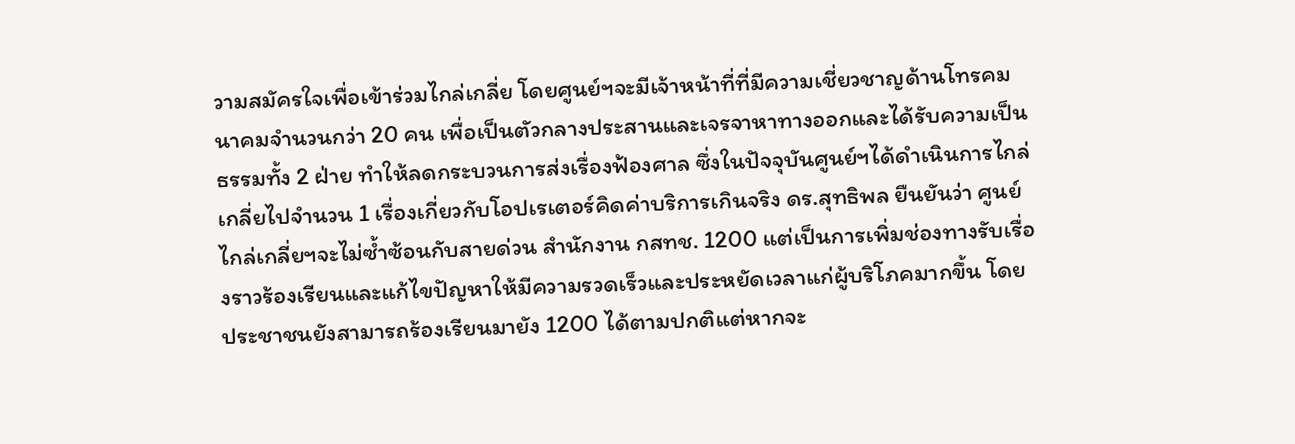วามสมัครใจเพื่อเข้าร่วมไกล่เกลี่ย โดยศูนย์ฯจะมีเจ้าหน้าที่ที่มีความเชี่ยวชาญด้านโทรคมนาคมจำนวนกว่า 20 คน เพื่อเป็นตัวกลางประสานและเจรจาหาทางออกและได้รับความเป็นธรรมทั้ง 2 ฝ่าย ทำให้ลดกระบวนการส่งเรื่องฟ้องศาล ซึ่งในปัจจุบันศูนย์ฯได้ดำเนินการไกล่เกลี่ยไปจำนวน 1 เรื่องเกี่ยวกับโอปเรเตอร์คิดค่าบริการเกินจริง ดร.สุทธิพล ยืนยันว่า ศูนย์ไกล่เกลี่ยฯจะไม่ซ้ำซ้อนกับสายด่วน สำนักงาน กสทช. 1200 แต่เป็นการเพิ่มช่องทางรับเรื่องราวร้องเรียนและแก้ไขปัญหาให้มีความรวดเร็วและประหยัดเวลาแก่ผู้บริโภคมากขึ้น โดยประชาชนยังสามารถร้องเรียนมายัง 1200 ได้ตามปกติแต่หากจะ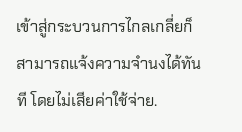เข้าสู่กระบวนการไกลเกลี่ยก็สามารถแจ้งความจำนงได้ทันที โดยไม่เสียค่าใช้จ่าย.